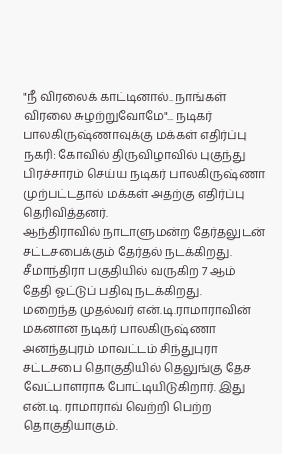"நீ விரலைக் காட்டினால்.. நாங்கள் விரலை சுழற்றுவோமே"... நடிகர் பாலகிருஷ்ணாவுக்கு மக்கள் எதிர்ப்பு
நகரி: கோவில் திருவிழாவில் புகுந்து பிரச்சாரம் செய்ய நடிகர் பாலகிருஷ்ணா முற்பட்டதால் மக்கள் அதற்கு எதிர்ப்பு தெரிவித்தனர்.
ஆந்திராவில் நாடாளுமன்ற தேர்தலுடன் சட்டசபைக்கும் தேர்தல் நடக்கிறது. சீமாந்திரா பகுதியில் வருகிற 7 ஆம் தேதி ஓட்டுப் பதிவு நடக்கிறது.
மறைந்த முதல்வர் என்.டி.ராமாராவின் மகனான நடிகர் பாலகிருஷ்ணா அனந்தபுரம் மாவட்டம் சிந்துபுரா சட்டசபை தொகுதியில் தெலுங்கு தேச வேட்பாளராக போட்டியிடுகிறார். இது என்.டி. ராமாராவ் வெற்றி பெற்ற தொகுதியாகும்.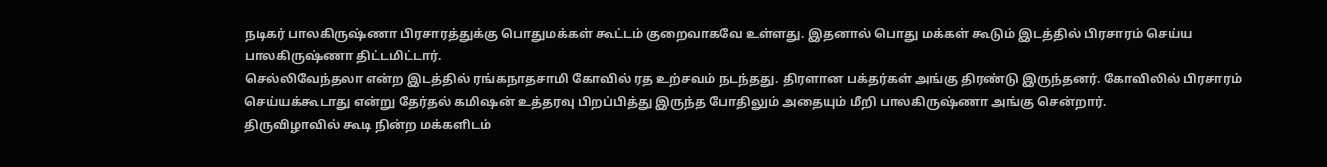நடிகர் பாலகிருஷ்ணா பிரசாரத்துக்கு பொதுமக்கள் கூட்டம் குறைவாகவே உள்ளது. இதனால் பொது மக்கள் கூடும் இடத்தில் பிரசாரம் செய்ய பாலகிருஷ்ணா திட்டமிட்டார்.
செல்லிவேந்தலா என்ற இடத்தில் ரங்கநாதசாமி கோவில் ரத உற்சவம் நடந்தது. திரளான பக்தர்கள் அங்கு திரண்டு இருந்தனர். கோவிலில் பிரசாரம் செய்யக்கூடாது என்று தேர்தல் கமிஷன் உத்தரவு பிறப்பித்து இருந்த போதிலும் அதையும் மீறி பாலகிருஷ்ணா அங்கு சென்றார்.
திருவிழாவில் கூடி நின்ற மக்களிடம்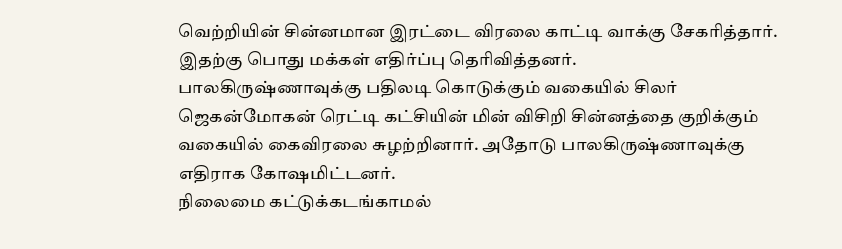வெற்றியின் சின்னமான இரட்டை விரலை காட்டி வாக்கு சேகரித்தார். இதற்கு பொது மக்கள் எதிர்ப்பு தெரிவித்தனர்.
பாலகிருஷ்ணாவுக்கு பதிலடி கொடுக்கும் வகையில் சிலர் ஜெகன்மோகன் ரெட்டி கட்சியின் மின் விசிறி சின்னத்தை குறிக்கும் வகையில் கைவிரலை சுழற்றினார். அதோடு பாலகிருஷ்ணாவுக்கு எதிராக கோஷமிட்டனர்.
நிலைமை கட்டுக்கடங்காமல்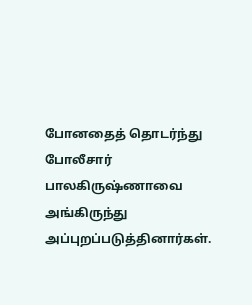போனதைத் தொடர்ந்து போலீசார் பாலகிருஷ்ணாவை அங்கிருந்து அப்புறப்படுத்தினார்கள்.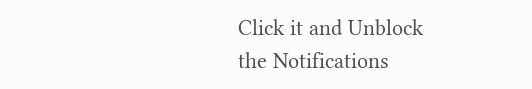Click it and Unblock the Notifications